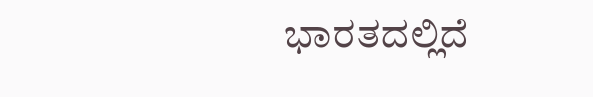ಭಾರತದಲ್ಲಿದೆ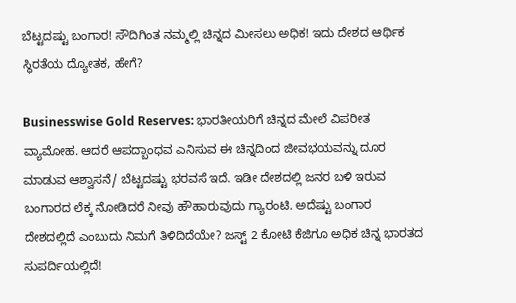ಬೆಟ್ಟದಷ್ಟು ಬಂಗಾರ! ಸೌದಿಗಿಂತ ನಮ್ಮಲ್ಲಿ ಚಿನ್ನದ ಮೀಸಲು ಅಧಿಕ! ಇದು ದೇಶದ ಆರ್ಥಿಕ ಸ್ಥಿರತೆಯ ದ್ಯೋತಕ, ಹೇಗೆ?

Businesswise Gold Reserves: ಭಾರತೀಯರಿಗೆ ಚಿನ್ನದ ಮೇಲೆ ವಿಪರೀತ ವ್ಯಾಮೋಹ. ಆದರೆ ಆಪದ್ಬಾಂಧವ ಎನಿಸುವ ಈ ಚಿನ್ನದಿಂದ ಜೀವಭಯವನ್ನು ದೂರ ಮಾಡುವ ಆಶ್ವಾಸನೆ/ ಬೆಟ್ಟದಷ್ಟು ಭರವಸೆ ಇದೆ. ಇಡೀ ದೇಶದಲ್ಲಿ ಜನರ ಬಳಿ ಇರುವ ಬಂಗಾರದ ಲೆಕ್ಕ ನೋಡಿದರೆ ನೀವು ಹೌಹಾರುವುದು ಗ್ಯಾರಂಟಿ. ಅದೆಷ್ಟು ಬಂಗಾರ ದೇಶದಲ್ಲಿದೆ ಎಂಬುದು ನಿಮಗೆ ತಿಳಿದಿದೆಯೇ? ಜಸ್ಟ್ 2 ಕೋಟಿ ಕೆಜಿಗೂ ಅಧಿಕ ಚಿನ್ನ ಭಾರತದ ಸುಪರ್ದಿಯಲ್ಲಿದೆ!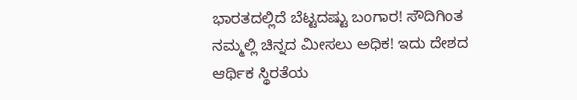ಭಾರತದಲ್ಲಿದೆ ಬೆಟ್ಟದಷ್ಟು ಬಂಗಾರ! ಸೌದಿಗಿಂತ ನಮ್ಮಲ್ಲಿ ಚಿನ್ನದ ಮೀಸಲು ಅಧಿಕ! ಇದು ದೇಶದ ಆರ್ಥಿಕ ಸ್ಥಿರತೆಯ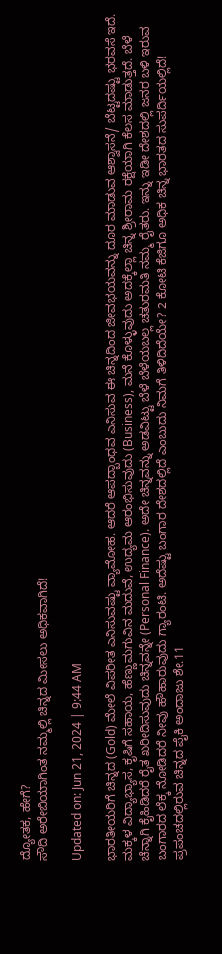ದ್ಯೋತಕ, ಹೇಗೆ?
ಸೌದಿ ಅರೇಬಿಯಾಗಿಂತ ನಮ್ಮಲ್ಲಿ ಚಿನ್ನದ ಮೀಸಲು ಅಧಿಕವಾಗಿದೆ!

Updated on: Jun 21, 2024 | 9:44 AM

ಭಾರತೀಯರಿಗೆ ಚಿನ್ನದ (Gold) ಮೇಲೆ ವಿಪರೀತ ಎನಿಸುವಷ್ಟು ವ್ಯಾಮೋಹ. ಆದರೆ ಆಪದ್ಬಾಂಧವ ಎನಿಸುವ ಈ ಚಿನ್ನದಿಂದ ಜೀವಭಯವನ್ನು ದೂರ ಮಾಡುವ ಆಶ್ವಾಸನೆ/ ಬೆಟ್ಟದಷ್ಟು ಭರವಸೆ ಇದೆ. ಮಕ್ಕಳ ವಿದ್ಯಾಭ್ಯಾಸ, ಕೃಷಿಗೆ ಸಹಾಯ, ಹೆಣ್ಣುಮಗುವಿನ ಮದುವೆ, ಉದ್ಯಮ ಆರಂಭಿಸುವುದು (Business), ಮನೆ ಕೊಳ್ಳುವುದು ಅದಕ್ಕೆಲ್ಲಾ ಚಿನ್ನ ಶ್ರೀರಾಮ ರಕ್ಷೆಯಾಗಿ ಕೆಲಸ ಮಾಡುತ್ತದೆ. ಬೆಳೆ ಚೆನ್ನಾಗಿ ಕೈಹಿಡಿದರೆ ರೈತ ಖರೀದಿಸುವುದು ಚಿನ್ನವನ್ನೇ (Personal Finance). ಅದೇ ಚಿನ್ನವನ್ನು ಅಡವಿಟ್ಟು ಬೆಳೆ ಬೆಳೆಯಬಲ್ಲ ಚತುರಮತಿ ನಮ್ಮ ರೈತರು. ಇನ್ನು ಇಡೀ ದೇಶದಲ್ಲಿ ಜನರ ಬಳಿ ಇರುವ ಬಂಗಾರದ ಲೆಕ್ಕ ನೋಡಿದರೆ ನೀವು ಹೌಹಾರುವುದು ಗ್ಯಾರಂಟಿ. ಅದೆಷ್ಟು ಬಂಗಾರ ದೇಶದಲ್ಲಿದೆ ಎಂಬುದು ನಿಮಗೆ ತಿಳಿದಿದೆಯೇ? 2 ಕೋಟಿ ಕೆಜಿಗೂ ಅಧಿಕ ಚಿನ್ನ ಭಾರತದ ಸುಪರ್ದಿಯಲ್ಲಿದೆ! ಪ್ರಪಂಚದಲ್ಲಿರುವ ಚಿನ್ನದ ಪೈಕಿ ಅಂದಾಜು ಶೇ.11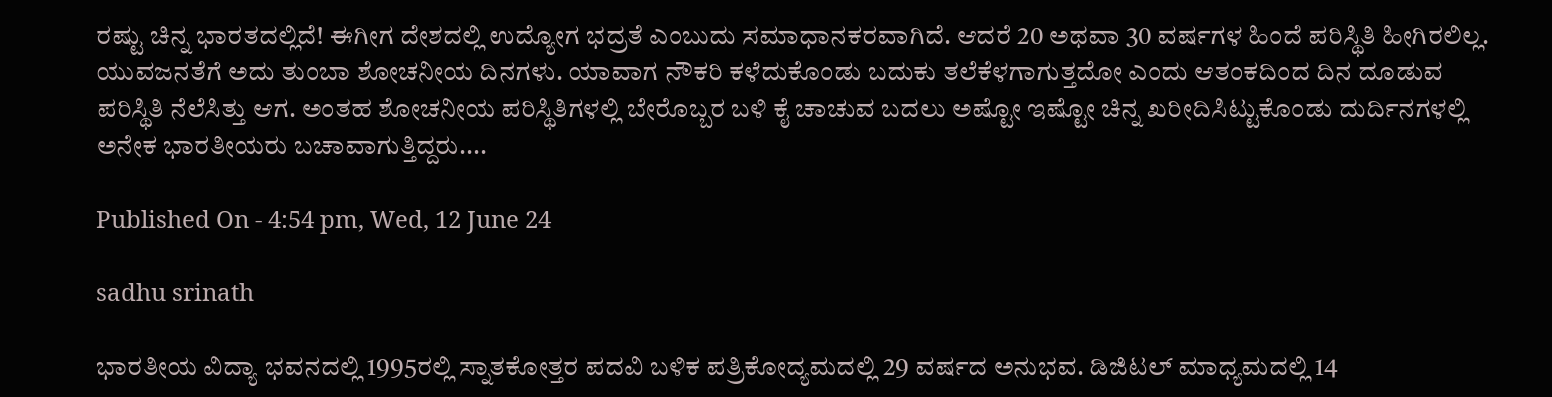ರಷ್ಟು ಚಿನ್ನ ಭಾರತದಲ್ಲಿದೆ! ಈಗೀಗ ದೇಶದಲ್ಲಿ ಉದ್ಯೋಗ ಭದ್ರತೆ ಎಂಬುದು ಸಮಾಧಾನಕರವಾಗಿದೆ. ಆದರೆ 20 ಅಥವಾ 30 ವರ್ಷಗಳ ಹಿಂದೆ ಪರಿಸ್ಥಿತಿ ಹೀಗಿರಲಿಲ್ಲ. ಯುವಜನತೆಗೆ ಅದು ತುಂಬಾ ಶೋಚನೀಯ ದಿನಗಳು. ಯಾವಾಗ ನೌಕರಿ ಕಳೆದುಕೊಂಡು ಬದುಕು ತಲೆಕೆಳಗಾಗುತ್ತದೋ ಎಂದು ಆತಂಕದಿಂದ ದಿನ ದೂಡುವ ಪರಿಸ್ಥಿತಿ ನೆಲೆಸಿತ್ತು ಆಗ. ಅಂತಹ ಶೋಚನೀಯ ಪರಿಸ್ಥಿತಿಗಳಲ್ಲಿ ಬೇರೊಬ್ಬರ ಬಳಿ ಕೈ ಚಾಚುವ ಬದಲು ಅಷ್ಟೋ ಇಷ್ಟೋ ಚಿನ್ನ ಖರೀದಿಸಿಟ್ಟುಕೊಂಡು ದುರ್ದಿನಗಳಲ್ಲಿ ಅನೇಕ ಭಾರತೀಯರು ಬಚಾವಾಗುತ್ತಿದ್ದರು....

Published On - 4:54 pm, Wed, 12 June 24

sadhu srinath

ಭಾರತೀಯ ವಿದ್ಯಾ ಭವನದಲ್ಲಿ 1995ರಲ್ಲಿ ಸ್ನಾತಕೋತ್ತರ ಪದವಿ ಬಳಿಕ ಪತ್ರಿಕೋದ್ಯಮದಲ್ಲಿ 29 ವರ್ಷದ ಅನುಭವ. ಡಿಜಿಟಲ್ ಮಾಧ್ಯಮದಲ್ಲಿ 14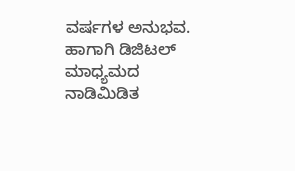ವರ್ಷಗಳ ಅನುಭವ. ಹಾಗಾಗಿ ಡಿಜಿಟಲ್ ಮಾಧ್ಯಮದ ನಾಡಿಮಿಡಿತ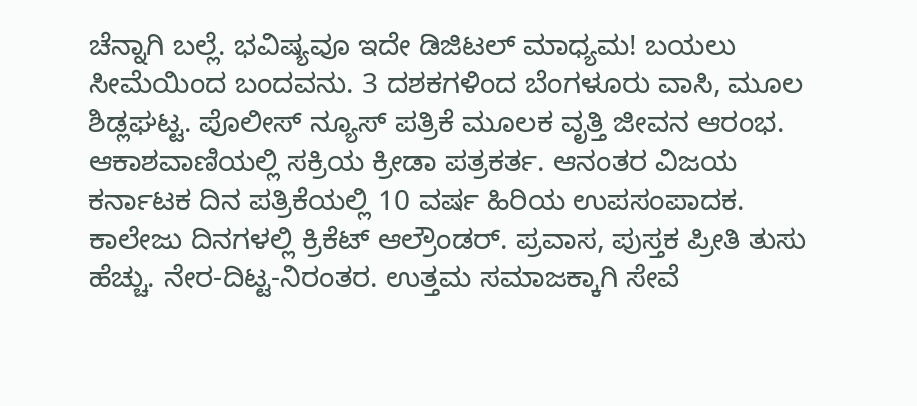ಚೆನ್ನಾಗಿ ಬಲ್ಲೆ. ಭವಿಷ್ಯವೂ ಇದೇ ಡಿಜಿಟಲ್ ಮಾಧ್ಯಮ! ಬಯಲು ಸೀಮೆಯಿಂದ ಬಂದವನು. 3 ದಶಕಗಳಿಂದ ಬೆಂಗಳೂರು ವಾಸಿ, ಮೂಲ ಶಿಡ್ಲಘಟ್ಟ. ಪೊಲೀಸ್ ನ್ಯೂಸ್ ಪತ್ರಿಕೆ ಮೂಲಕ ವೃತ್ತಿ ಜೀವನ ಆರಂಭ. ಆಕಾಶವಾಣಿಯಲ್ಲಿ ಸಕ್ರಿಯ ಕ್ರೀಡಾ ಪತ್ರಕರ್ತ. ಆನಂತರ ವಿಜಯ ಕರ್ನಾಟಕ ದಿನ ಪತ್ರಿಕೆಯಲ್ಲಿ 10 ವರ್ಷ ಹಿರಿಯ ಉಪಸಂಪಾದಕ. ಕಾಲೇಜು ದಿನಗಳಲ್ಲಿ ಕ್ರಿಕೆಟ್ ಆಲ್ರೌಂಡರ್. ಪ್ರವಾಸ, ಪುಸ್ತಕ ಪ್ರೀತಿ ತುಸು ಹೆಚ್ಚು. ನೇರ-ದಿಟ್ಟ-ನಿರಂತರ. ಉತ್ತಮ ಸಮಾಜಕ್ಕಾಗಿ ಸೇವೆ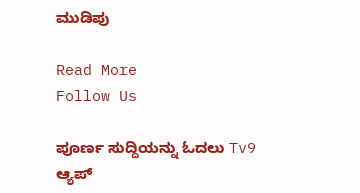ಮುಡಿಪು

Read More
Follow Us

ಪೂರ್ಣ ಸುದ್ದಿಯನ್ನು ಓದಲು Tv9 ಆ್ಯಪ್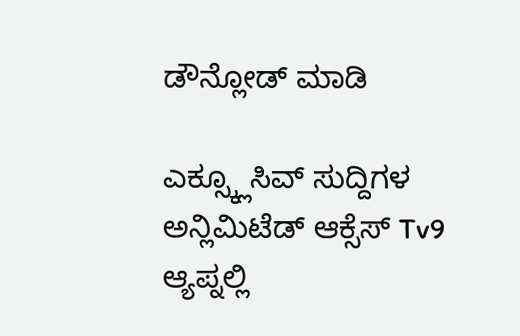ಡೌನ್ಲೋಡ್ ಮಾಡಿ

ಎಕ್ಸ್ಕ್ಲೂಸಿವ್ ಸುದ್ದಿಗಳ ಅನ್ಲಿಮಿಟೆಡ್ ಆಕ್ಸೆಸ್ Tv9 ಆ್ಯಪ್ನಲ್ಲಿ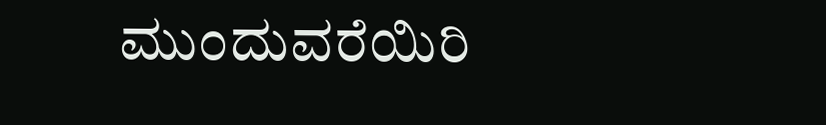ಮುಂದುವರೆಯಿರಿ